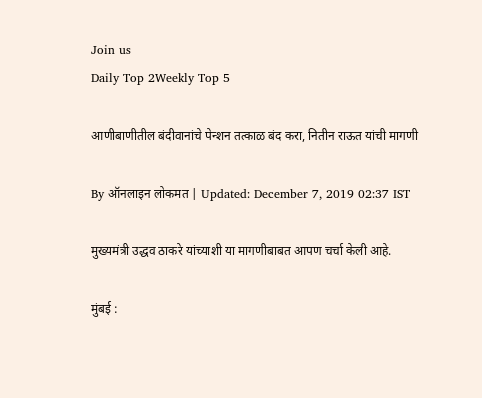Join us
Daily Top 2Weekly Top 5

आणीबाणीतील बंदीवानांचे पेन्शन तत्काळ बंद करा, नितीन राऊत यांची मागणी

By ऑनलाइन लोकमत | Updated: December 7, 2019 02:37 IST

मुख्यमंत्री उद्धव ठाकरे यांच्याशी या मागणीबाबत आपण चर्चा केली आहे.

मुंबई :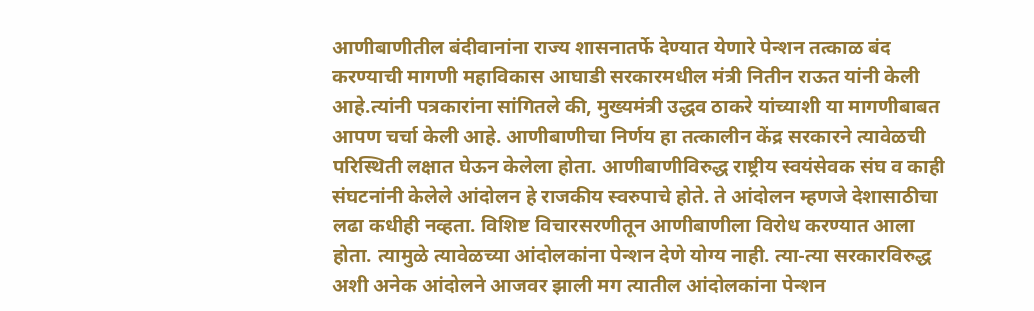आणीबाणीतील बंदीवानांना राज्य शासनातर्फे देण्यात येणारे पेन्शन तत्काळ बंद करण्याची मागणी महाविकास आघाडी सरकारमधील मंत्री नितीन राऊत यांनी केली आहे.त्यांनी पत्रकारांना सांगितले की, मुख्यमंत्री उद्धव ठाकरे यांच्याशी या मागणीबाबत आपण चर्चा केली आहे. आणीबाणीचा निर्णय हा तत्कालीन केंद्र सरकारने त्यावेळची परिस्थिती लक्षात घेऊन केलेला होता. आणीबाणीविरुद्ध राष्ट्रीय स्वयंसेवक संघ व काही संघटनांनी केलेले आंदोलन हे राजकीय स्वरुपाचे होते. ते आंदोलन म्हणजे देशासाठीचा लढा कधीही नव्हता. विशिष्ट विचारसरणीतून आणीबाणीला विरोध करण्यात आला होता. त्यामुळे त्यावेळच्या आंदोलकांना पेन्शन देणे योग्य नाही. त्या-त्या सरकारविरुद्ध अशी अनेक आंदोलने आजवर झाली मग त्यातील आंदोलकांना पेन्शन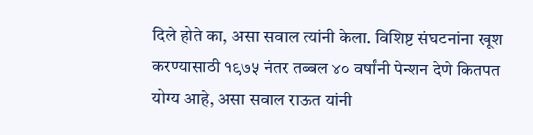दिले होते का, असा सवाल त्यांनी केला. विशिष्ट संघटनांना खूश करण्यासाठी १९७५ नंतर तब्बल ४० वर्षांनी पेन्शन देणे कितपत योग्य आहे, असा सवाल राऊत यांनी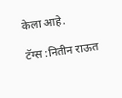केला आहे.

टॅग्स :नितीन राऊत